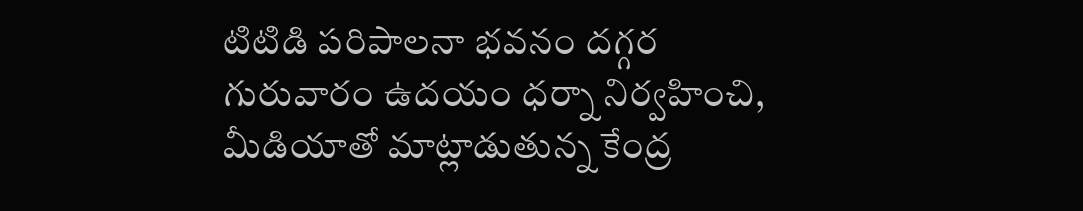టిటిడి పరిపాలనా భవనం దగ్గర గురువారం ఉదయం ధర్నా నిర్వహించి, మీడియాతో మాట్లాడుతున్న కేంద్ర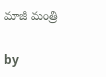మాజీ మంత్రి

by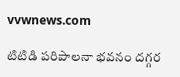vvwnews.com

టిటిడి పరిపాలనా భవనం దగ్గర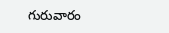గురువారం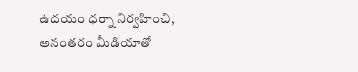ఉదయం ధర్నా నిర్వహించి, అనంతరం మీడియాతో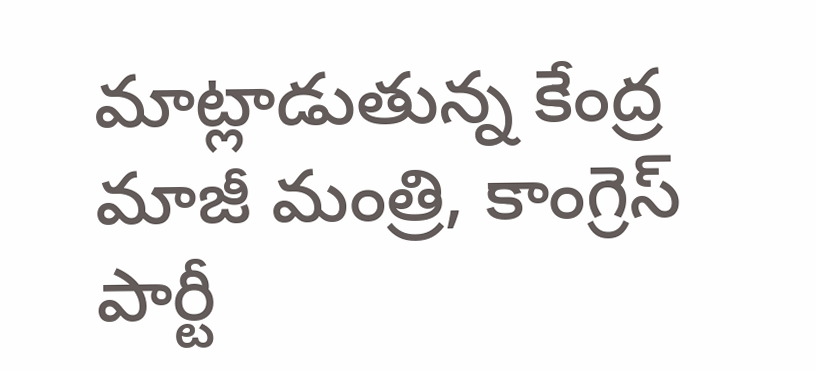మాట్లాడుతున్న కేంద్ర మాజీ మంత్రి, కాంగ్రెస్ పార్టీ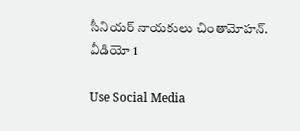సీనియర్ నాయకులు చింతామోహన్. వీడియో 1

Use Social Media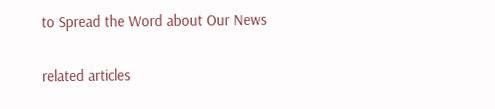to Spread the Word about Our News

related articles